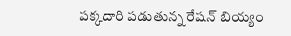ప‌క్క‌దారి ప‌డుతున్న రేష‌న్ బియ్యం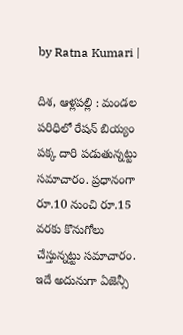by Ratna Kumari |

దిశ, ఆళ్లపల్లి : మండ‌ల ప‌రిధిలో రేష‌న్ బియ్యం ప‌క్క దారి ప‌డుతున్న‌ట్టు స‌మాచారం. ప్ర‌ధానంగా రూ.10 నుంచి రూ.15 వ‌ర‌కు కొనుగోలు చేస్తున్న‌ట్టు స‌మాచారం. ఇదే అదునుగా ఏజెన్సీ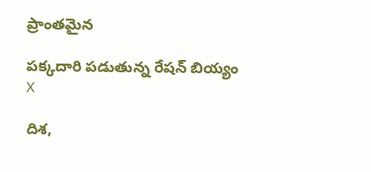ప్రాంతమైన

ప‌క్క‌దారి ప‌డుతున్న రేష‌న్ బియ్యం
X

దిశ,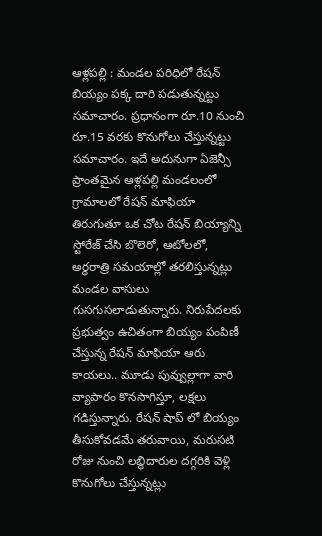ఆళ్లపల్లి : మండ‌ల ప‌రిధిలో రేష‌న్ బియ్యం ప‌క్క దారి ప‌డుతున్న‌ట్టు స‌మాచారం. ప్ర‌ధానంగా రూ.10 నుంచి రూ.15 వ‌ర‌కు కొనుగోలు చేస్తున్న‌ట్టు స‌మాచారం. ఇదే అదునుగా ఏజెన్సీ ప్రాంతమైన ఆళ్లపల్లి మండలంలో గ్రామాలలో రేషన్ మాఫియా తిరుగుతూ ఒక చోట రేషన్ బియ్యాన్ని స్టోరేజ్ చేసి బొలెరో, ఆటోలలో, అర్ధరాత్రి సమయాల్లో తరలిస్తున్నట్లు మండల వాసులు గుసగుసలాడుతున్నారు. నిరుపేదలకు ప్రభుత్వం ఉచితంగా బియ్యం పంపిణీ చేస్తున్న రేషన్ మాఫియా ఆరు కాయలు.. మూడు పువ్వుల్లాగా వారి వ్యాపారం కొనసాగిస్తూ, లక్షలు గడిస్తున్నారు. రేషన్ షాప్ లో బియ్యం తీసుకోవడమే తరువాయి, మరుసటి రోజు నుంచి లబ్ధిదారుల దగ్గరికి వెళ్లి కొనుగోలు చేస్తున్నట్లు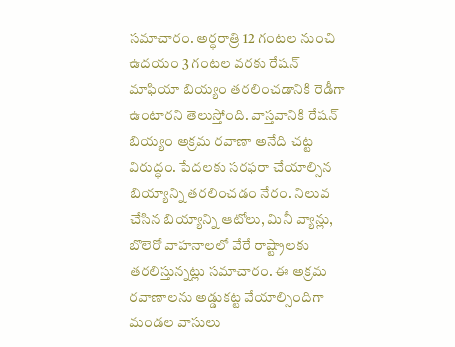స‌మాచారం. అర్ధరాత్రి 12 గంటల నుంచి ఉదయం 3 గంటల వరకు రేషన్ మాఫియా బియ్యం తరలించడానికి రెడీగా ఉంటారని తెలుస్తోంది. వాస్త‌వానికి రేషన్ బియ్యం అక్రమ రవాణా అనేది చట్ట విరుద్ధం. పేదలకు సరఫరా చేయాల్సిన బియ్యాన్ని తరలించడం నేరం. నిలువ చేసిన బియ్యాన్ని ఆటోలు, మినీ వ్యాన్లు, బొలెరో వాహనాలలో వేరే రాష్ట్రాలకు తరలిస్తున్నట్లు సమాచారం. ఈ అక్రమ రవాణాలను అడ్డుకట్ట వేయాల్సిందిగా మండల వాసులు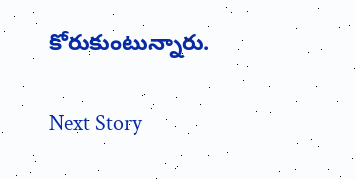కోరుకుంటున్నారు.

Next Story